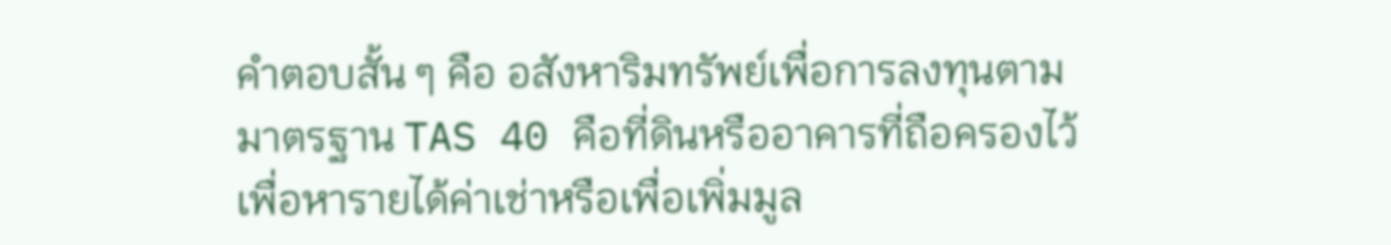คำตอบสั้น ๆ คือ อสังหาริมทรัพย์เพื่อการลงทุนตามมาตรฐาน TAS 40 คือที่ดินหรืออาคารที่ถือครองไว้เพื่อหารายได้ค่าเช่าหรือเพื่อเพิ่มมูล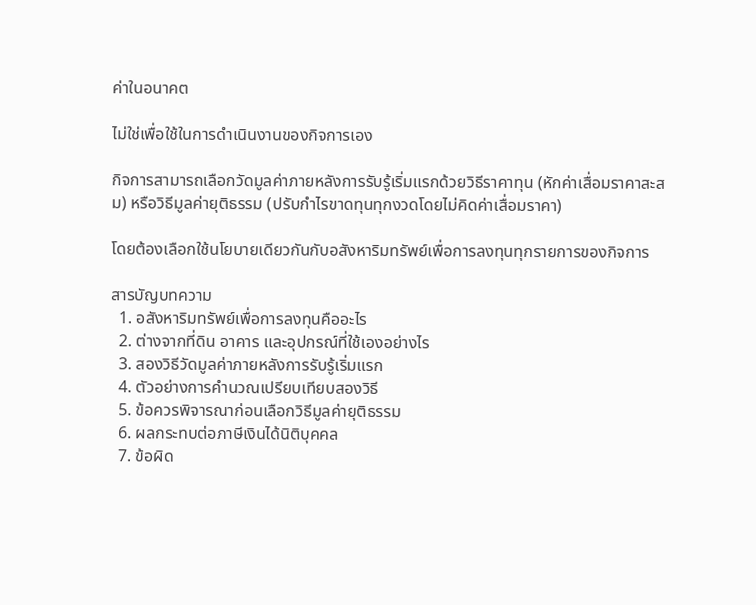ค่าในอนาคต

ไม่ใช่เพื่อใช้ในการดำเนินงานของกิจการเอง

กิจการสามารถเลือกวัดมูลค่าภายหลังการรับรู้เริ่มแรกด้วยวิธีราคาทุน (หักค่าเสื่อมราคาสะสม) หรือวิธีมูลค่ายุติธรรม (ปรับกำไรขาดทุนทุกงวดโดยไม่คิดค่าเสื่อมราคา)

โดยต้องเลือกใช้นโยบายเดียวกันกับอสังหาริมทรัพย์เพื่อการลงทุนทุกรายการของกิจการ

สารบัญบทความ
  1. อสังหาริมทรัพย์เพื่อการลงทุนคืออะไร
  2. ต่างจากที่ดิน อาคาร และอุปกรณ์ที่ใช้เองอย่างไร
  3. สองวิธีวัดมูลค่าภายหลังการรับรู้เริ่มแรก
  4. ตัวอย่างการคำนวณเปรียบเทียบสองวิธี
  5. ข้อควรพิจารณาก่อนเลือกวิธีมูลค่ายุติธรรม
  6. ผลกระทบต่อภาษีเงินได้นิติบุคคล
  7. ข้อผิด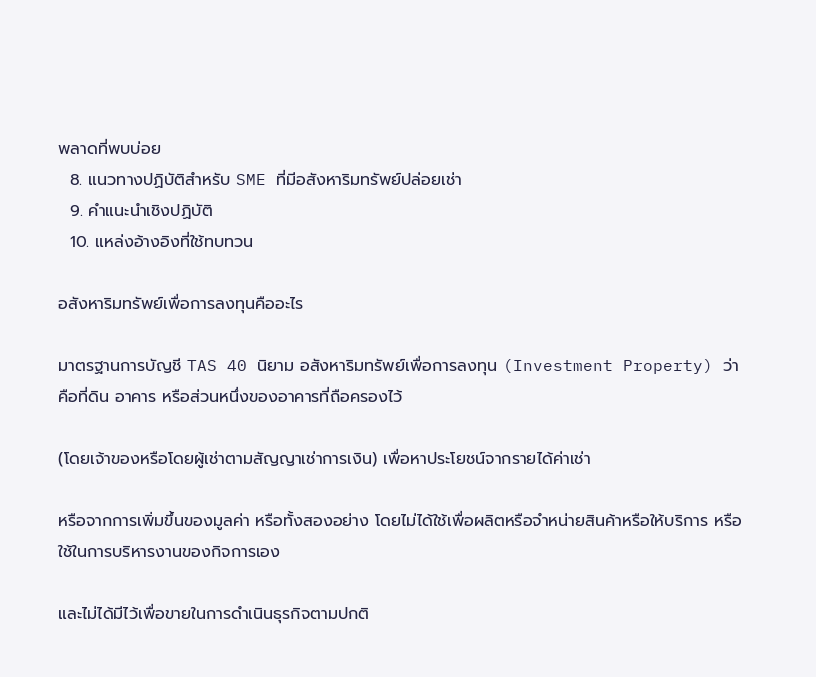พลาดที่พบบ่อย
  8. แนวทางปฏิบัติสำหรับ SME ที่มีอสังหาริมทรัพย์ปล่อยเช่า
  9. คำแนะนำเชิงปฏิบัติ
  10. แหล่งอ้างอิงที่ใช้ทบทวน

อสังหาริมทรัพย์เพื่อการลงทุนคืออะไร

มาตรฐานการบัญชี TAS 40 นิยาม อสังหาริมทรัพย์เพื่อการลงทุน (Investment Property) ว่าคือที่ดิน อาคาร หรือส่วนหนึ่งของอาคารที่ถือครองไว้

(โดยเจ้าของหรือโดยผู้เช่าตามสัญญาเช่าการเงิน) เพื่อหาประโยชน์จากรายได้ค่าเช่า

หรือจากการเพิ่มขึ้นของมูลค่า หรือทั้งสองอย่าง โดยไม่ได้ใช้เพื่อผลิตหรือจำหน่ายสินค้าหรือให้บริการ หรือใช้ในการบริหารงานของกิจการเอง

และไม่ได้มีไว้เพื่อขายในการดำเนินธุรกิจตามปกติ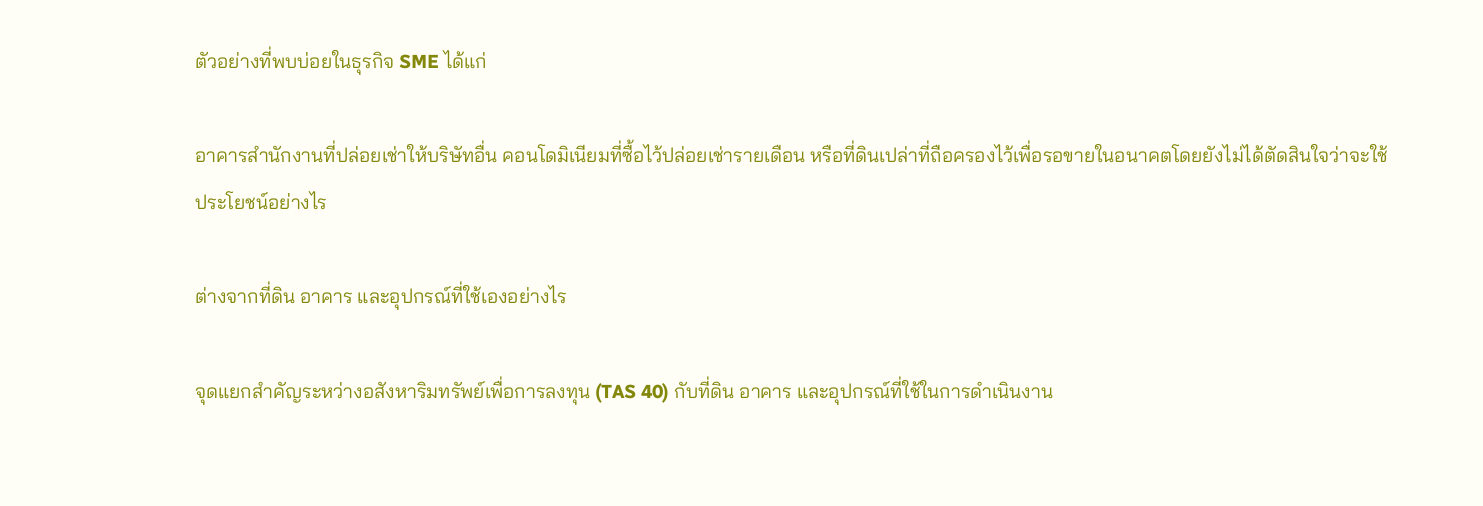ตัวอย่างที่พบบ่อยในธุรกิจ SME ได้แก่

อาคารสำนักงานที่ปล่อยเช่าให้บริษัทอื่น คอนโดมิเนียมที่ซื้อไว้ปล่อยเช่ารายเดือน หรือที่ดินเปล่าที่ถือครองไว้เพื่อรอขายในอนาคตโดยยังไม่ได้ตัดสินใจว่าจะใช้ประโยชน์อย่างไร

ต่างจากที่ดิน อาคาร และอุปกรณ์ที่ใช้เองอย่างไร

จุดแยกสำคัญระหว่างอสังหาริมทรัพย์เพื่อการลงทุน (TAS 40) กับที่ดิน อาคาร และอุปกรณ์ที่ใช้ในการดำเนินงาน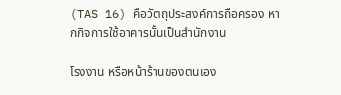(TAS 16) คือวัตถุประสงค์การถือครอง หากกิจการใช้อาคารนั้นเป็นสำนักงาน

โรงงาน หรือหน้าร้านของตนเอง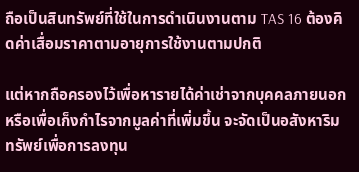ถือเป็นสินทรัพย์ที่ใช้ในการดำเนินงานตาม TAS 16 ต้องคิดค่าเสื่อมราคาตามอายุการใช้งานตามปกติ

แต่หากถือครองไว้เพื่อหารายได้ค่าเช่าจากบุคคลภายนอกหรือเพื่อเก็งกำไรจากมูลค่าที่เพิ่มขึ้น จะจัดเป็นอสังหาริมทรัพย์เพื่อการลงทุน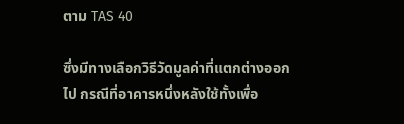ตาม TAS 40

ซึ่งมีทางเลือกวิธีวัดมูลค่าที่แตกต่างออกไป กรณีที่อาคารหนึ่งหลังใช้ทั้งเพื่อ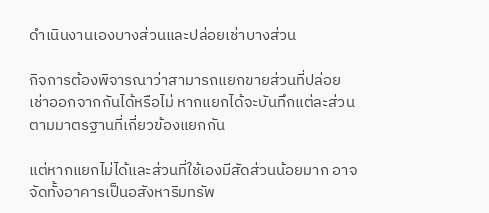ดำเนินงานเองบางส่วนและปล่อยเช่าบางส่วน

กิจการต้องพิจารณาว่าสามารถแยกขายส่วนที่ปล่อยเช่าออกจากกันได้หรือไม่ หากแยกได้จะบันทึกแต่ละส่วนตามมาตรฐานที่เกี่ยวข้องแยกกัน

แต่หากแยกไม่ได้และส่วนที่ใช้เองมีสัดส่วนน้อยมาก อาจจัดทั้งอาคารเป็นอสังหาริมทรัพ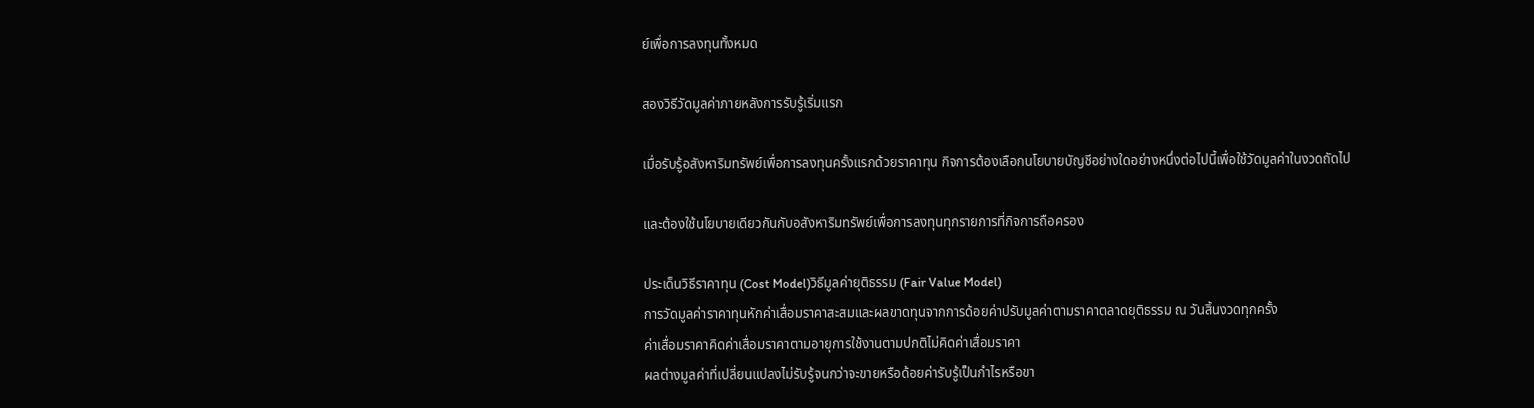ย์เพื่อการลงทุนทั้งหมด

สองวิธีวัดมูลค่าภายหลังการรับรู้เริ่มแรก

เมื่อรับรู้อสังหาริมทรัพย์เพื่อการลงทุนครั้งแรกด้วยราคาทุน กิจการต้องเลือกนโยบายบัญชีอย่างใดอย่างหนึ่งต่อไปนี้เพื่อใช้วัดมูลค่าในงวดถัดไป

และต้องใช้นโยบายเดียวกันกับอสังหาริมทรัพย์เพื่อการลงทุนทุกรายการที่กิจการถือครอง

ประเด็นวิธีราคาทุน (Cost Model)วิธีมูลค่ายุติธรรม (Fair Value Model)
การวัดมูลค่าราคาทุนหักค่าเสื่อมราคาสะสมและผลขาดทุนจากการด้อยค่าปรับมูลค่าตามราคาตลาดยุติธรรม ณ วันสิ้นงวดทุกครั้ง
ค่าเสื่อมราคาคิดค่าเสื่อมราคาตามอายุการใช้งานตามปกติไม่คิดค่าเสื่อมราคา
ผลต่างมูลค่าที่เปลี่ยนแปลงไม่รับรู้จนกว่าจะขายหรือด้อยค่ารับรู้เป็นกำไรหรือขา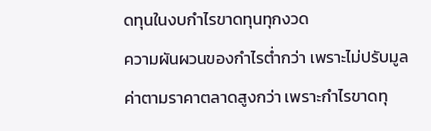ดทุนในงบกำไรขาดทุนทุกงวด
ความผันผวนของกำไรต่ำกว่า เพราะไม่ปรับมูลค่าตามราคาตลาดสูงกว่า เพราะกำไรขาดทุ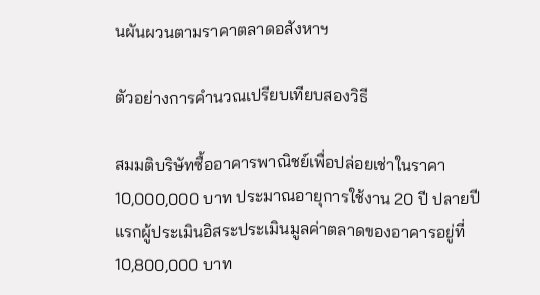นผันผวนตามราคาตลาดอสังหาฯ

ตัวอย่างการคำนวณเปรียบเทียบสองวิธี

สมมติบริษัทซื้ออาคารพาณิชย์เพื่อปล่อยเช่าในราคา 10,000,000 บาท ประมาณอายุการใช้งาน 20 ปี ปลายปีแรกผู้ประเมินอิสระประเมินมูลค่าตลาดของอาคารอยู่ที่ 10,800,000 บาท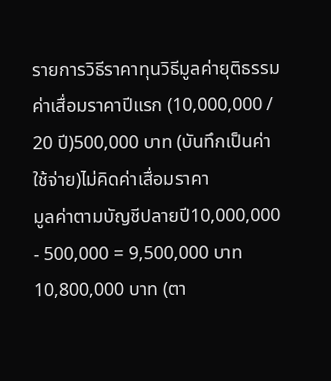รายการวิธีราคาทุนวิธีมูลค่ายุติธรรม
ค่าเสื่อมราคาปีแรก (10,000,000 / 20 ปี)500,000 บาท (บันทึกเป็นค่าใช้จ่าย)ไม่คิดค่าเสื่อมราคา
มูลค่าตามบัญชีปลายปี10,000,000 - 500,000 = 9,500,000 บาท10,800,000 บาท (ตา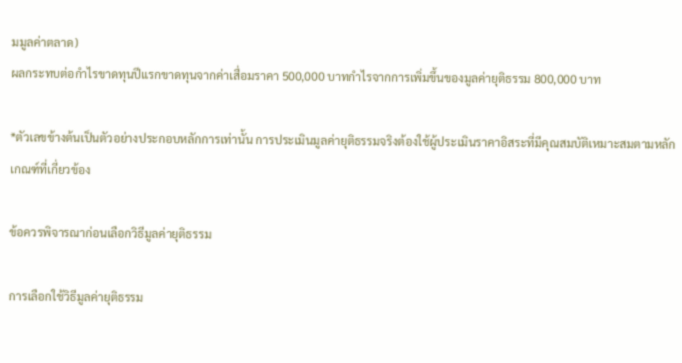มมูลค่าตลาด)
ผลกระทบต่อกำไรขาดทุนปีแรกขาดทุนจากค่าเสื่อมราคา 500,000 บาทกำไรจากการเพิ่มขึ้นของมูลค่ายุติธรรม 800,000 บาท

*ตัวเลขข้างต้นเป็นตัวอย่างประกอบหลักการเท่านั้น การประเมินมูลค่ายุติธรรมจริงต้องใช้ผู้ประเมินราคาอิสระที่มีคุณสมบัติเหมาะสมตามหลักเกณฑ์ที่เกี่ยวข้อง

ข้อควรพิจารณาก่อนเลือกวิธีมูลค่ายุติธรรม

การเลือกใช้วิธีมูลค่ายุติธรรม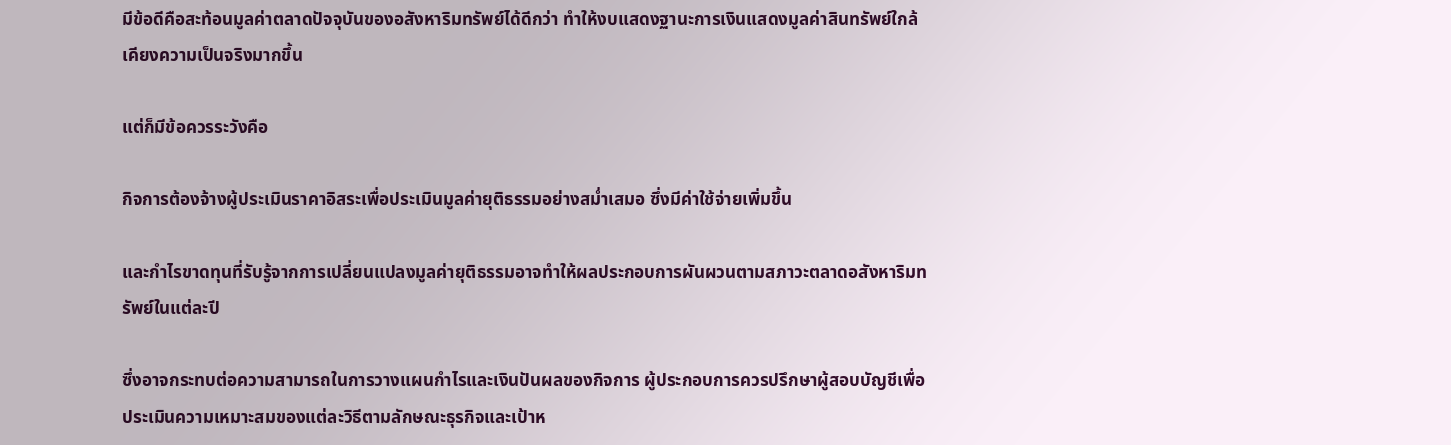มีข้อดีคือสะท้อนมูลค่าตลาดปัจจุบันของอสังหาริมทรัพย์ได้ดีกว่า ทำให้งบแสดงฐานะการเงินแสดงมูลค่าสินทรัพย์ใกล้เคียงความเป็นจริงมากขึ้น

แต่ก็มีข้อควรระวังคือ

กิจการต้องจ้างผู้ประเมินราคาอิสระเพื่อประเมินมูลค่ายุติธรรมอย่างสม่ำเสมอ ซึ่งมีค่าใช้จ่ายเพิ่มขึ้น

และกำไรขาดทุนที่รับรู้จากการเปลี่ยนแปลงมูลค่ายุติธรรมอาจทำให้ผลประกอบการผันผวนตามสภาวะตลาดอสังหาริมทรัพย์ในแต่ละปี

ซึ่งอาจกระทบต่อความสามารถในการวางแผนกำไรและเงินปันผลของกิจการ ผู้ประกอบการควรปรึกษาผู้สอบบัญชีเพื่อประเมินความเหมาะสมของแต่ละวิธีตามลักษณะธุรกิจและเป้าห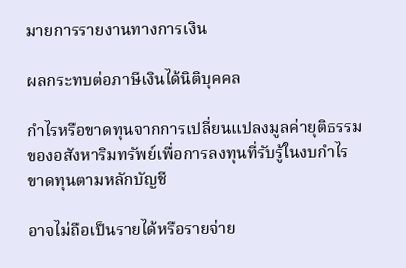มายการรายงานทางการเงิน

ผลกระทบต่อภาษีเงินได้นิติบุคคล

กำไรหรือขาดทุนจากการเปลี่ยนแปลงมูลค่ายุติธรรมของอสังหาริมทรัพย์เพื่อการลงทุนที่รับรู้ในงบกำไรขาดทุนตามหลักบัญชี

อาจไม่ถือเป็นรายได้หรือรายจ่าย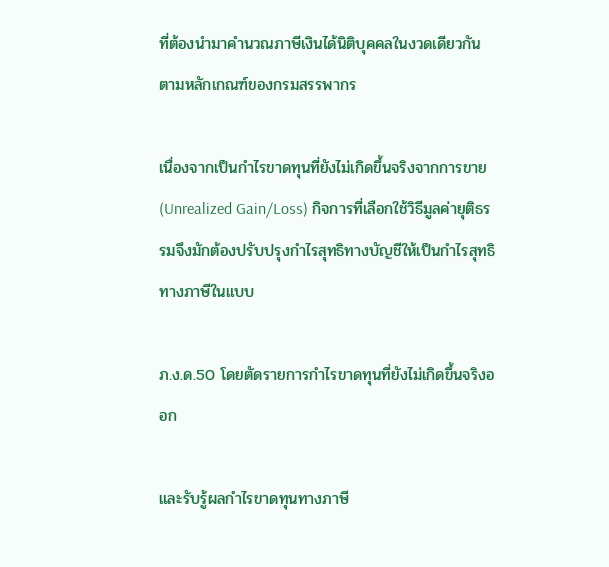ที่ต้องนำมาคำนวณภาษีเงินได้นิติบุคคลในงวดเดียวกันตามหลักเกณฑ์ของกรมสรรพากร

เนื่องจากเป็นกำไรขาดทุนที่ยังไม่เกิดขึ้นจริงจากการขาย (Unrealized Gain/Loss) กิจการที่เลือกใช้วิธีมูลค่ายุติธรรมจึงมักต้องปรับปรุงกำไรสุทธิทางบัญชีให้เป็นกำไรสุทธิทางภาษีในแบบ

ภ.ง.ด.50 โดยตัดรายการกำไรขาดทุนที่ยังไม่เกิดขึ้นจริงออก

และรับรู้ผลกำไรขาดทุนทางภาษี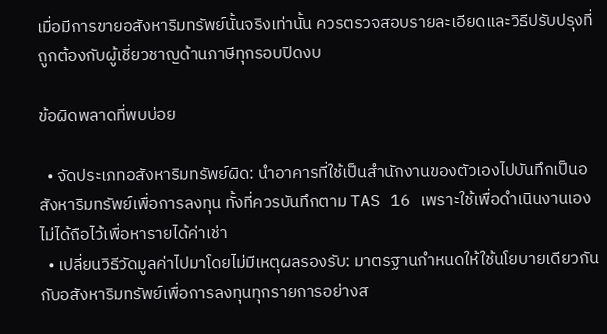เมื่อมีการขายอสังหาริมทรัพย์นั้นจริงเท่านั้น ควรตรวจสอบรายละเอียดและวิธีปรับปรุงที่ถูกต้องกับผู้เชี่ยวชาญด้านภาษีทุกรอบปิดงบ

ข้อผิดพลาดที่พบบ่อย

  • จัดประเภทอสังหาริมทรัพย์ผิด: นำอาคารที่ใช้เป็นสำนักงานของตัวเองไปบันทึกเป็นอสังหาริมทรัพย์เพื่อการลงทุน ทั้งที่ควรบันทึกตาม TAS 16 เพราะใช้เพื่อดำเนินงานเอง ไม่ได้ถือไว้เพื่อหารายได้ค่าเช่า
  • เปลี่ยนวิธีวัดมูลค่าไปมาโดยไม่มีเหตุผลรองรับ: มาตรฐานกำหนดให้ใช้นโยบายเดียวกันกับอสังหาริมทรัพย์เพื่อการลงทุนทุกรายการอย่างส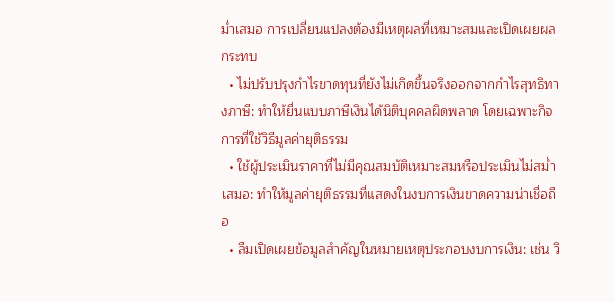ม่ำเสมอ การเปลี่ยนแปลงต้องมีเหตุผลที่เหมาะสมและเปิดเผยผลกระทบ
  • ไม่ปรับปรุงกำไรขาดทุนที่ยังไม่เกิดขึ้นจริงออกจากกำไรสุทธิทางภาษี: ทำให้ยื่นแบบภาษีเงินได้นิติบุคคลผิดพลาด โดยเฉพาะกิจการที่ใช้วิธีมูลค่ายุติธรรม
  • ใช้ผู้ประเมินราคาที่ไม่มีคุณสมบัติเหมาะสมหรือประเมินไม่สม่ำเสมอ: ทำให้มูลค่ายุติธรรมที่แสดงในงบการเงินขาดความน่าเชื่อถือ
  • ลืมเปิดเผยข้อมูลสำคัญในหมายเหตุประกอบงบการเงิน: เช่น วิ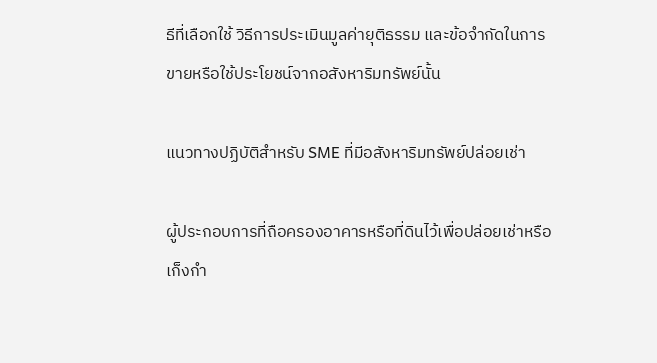ธีที่เลือกใช้ วิธีการประเมินมูลค่ายุติธรรม และข้อจำกัดในการขายหรือใช้ประโยชน์จากอสังหาริมทรัพย์นั้น

แนวทางปฏิบัติสำหรับ SME ที่มีอสังหาริมทรัพย์ปล่อยเช่า

ผู้ประกอบการที่ถือครองอาคารหรือที่ดินไว้เพื่อปล่อยเช่าหรือเก็งกำ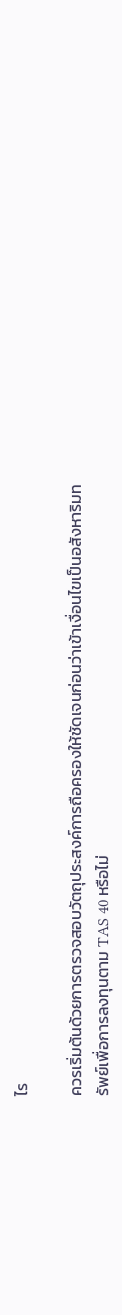ไร

ควรเริ่มต้นด้วยการตรวจสอบวัตถุประสงค์การถือครองให้ชัดเจนก่อนว่าเข้าเงื่อนไขเป็นอสังหาริมทรัพย์เพื่อการลงทุนตาม TAS 40 หรือไม่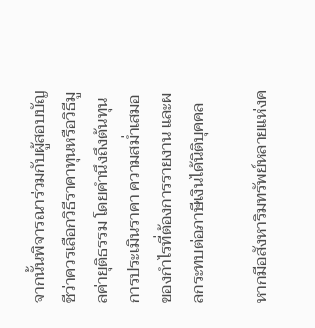จากนั้นพิจารณาร่วมกับผู้สอบบัญชีว่าควรเลือกวิธีราคาทุนหรือวิธีมูลค่ายุติธรรม โดยคำนึงถึงต้นทุนการประเมินราคา ความสม่ำเสมอของกำไรที่ต้องการรายงาน และผลกระทบต่อภาษีเงินได้นิติบุคคล

หากมีอสังหาริมทรัพย์หลายแห่งค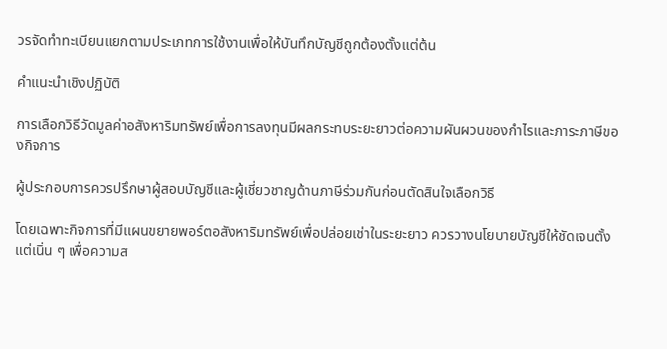วรจัดทำทะเบียนแยกตามประเภทการใช้งานเพื่อให้บันทึกบัญชีถูกต้องตั้งแต่ต้น

คำแนะนำเชิงปฏิบัติ

การเลือกวิธีวัดมูลค่าอสังหาริมทรัพย์เพื่อการลงทุนมีผลกระทบระยะยาวต่อความผันผวนของกำไรและภาระภาษีของกิจการ

ผู้ประกอบการควรปรึกษาผู้สอบบัญชีและผู้เชี่ยวชาญด้านภาษีร่วมกันก่อนตัดสินใจเลือกวิธี

โดยเฉพาะกิจการที่มีแผนขยายพอร์ตอสังหาริมทรัพย์เพื่อปล่อยเช่าในระยะยาว ควรวางนโยบายบัญชีให้ชัดเจนตั้งแต่เนิ่น ๆ เพื่อความส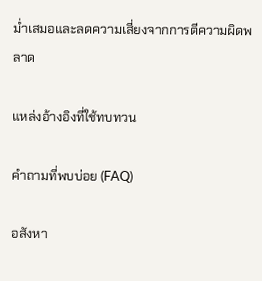ม่ำเสมอและลดความเสี่ยงจากการตีความผิดพลาด

แหล่งอ้างอิงที่ใช้ทบทวน

คำถามที่พบบ่อย (FAQ)

อสังหา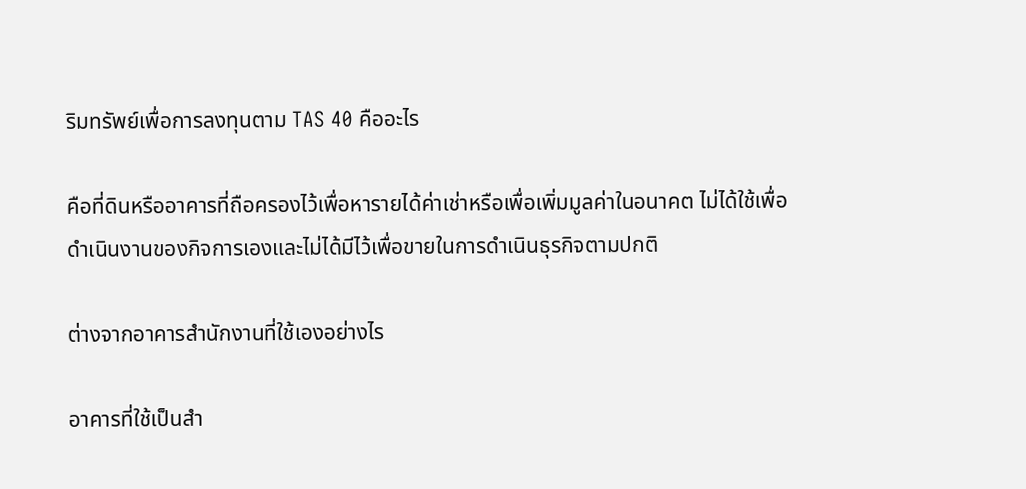ริมทรัพย์เพื่อการลงทุนตาม TAS 40 คืออะไร

คือที่ดินหรืออาคารที่ถือครองไว้เพื่อหารายได้ค่าเช่าหรือเพื่อเพิ่มมูลค่าในอนาคต ไม่ได้ใช้เพื่อดำเนินงานของกิจการเองและไม่ได้มีไว้เพื่อขายในการดำเนินธุรกิจตามปกติ

ต่างจากอาคารสำนักงานที่ใช้เองอย่างไร

อาคารที่ใช้เป็นสำ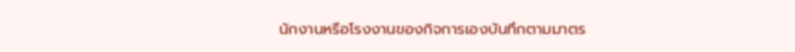นักงานหรือโรงงานของกิจการเองบันทึกตามมาตร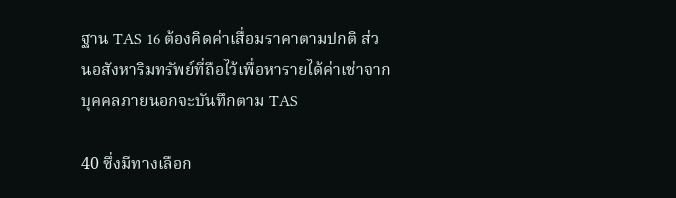ฐาน TAS 16 ต้องคิดค่าเสื่อมราคาตามปกติ ส่วนอสังหาริมทรัพย์ที่ถือไว้เพื่อหารายได้ค่าเช่าจากบุคคลภายนอกจะบันทึกตาม TAS

40 ซึ่งมีทางเลือก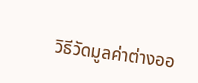วิธีวัดมูลค่าต่างออ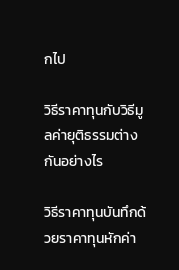กไป

วิธีราคาทุนกับวิธีมูลค่ายุติธรรมต่างกันอย่างไร

วิธีราคาทุนบันทึกด้วยราคาทุนหักค่า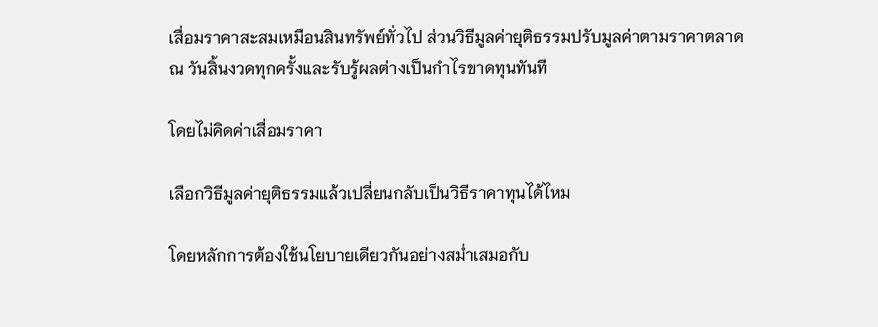เสื่อมราคาสะสมเหมือนสินทรัพย์ทั่วไป ส่วนวิธีมูลค่ายุติธรรมปรับมูลค่าตามราคาตลาด ณ วันสิ้นงวดทุกครั้งและรับรู้ผลต่างเป็นกำไรขาดทุนทันที

โดยไม่คิดค่าเสื่อมราคา

เลือกวิธีมูลค่ายุติธรรมแล้วเปลี่ยนกลับเป็นวิธีราคาทุนได้ไหม

โดยหลักการต้องใช้นโยบายเดียวกันอย่างสม่ำเสมอกับ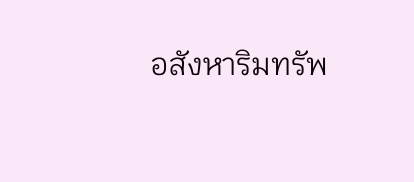อสังหาริมทรัพ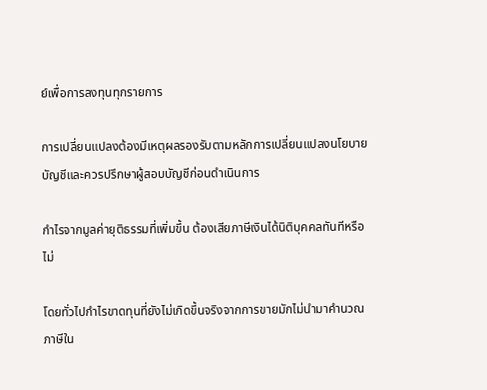ย์เพื่อการลงทุนทุกรายการ

การเปลี่ยนแปลงต้องมีเหตุผลรองรับตามหลักการเปลี่ยนแปลงนโยบายบัญชีและควรปรึกษาผู้สอบบัญชีก่อนดำเนินการ

กำไรจากมูลค่ายุติธรรมที่เพิ่มขึ้น ต้องเสียภาษีเงินได้นิติบุคคลทันทีหรือไม่

โดยทั่วไปกำไรขาดทุนที่ยังไม่เกิดขึ้นจริงจากการขายมักไม่นำมาคำนวณภาษีใน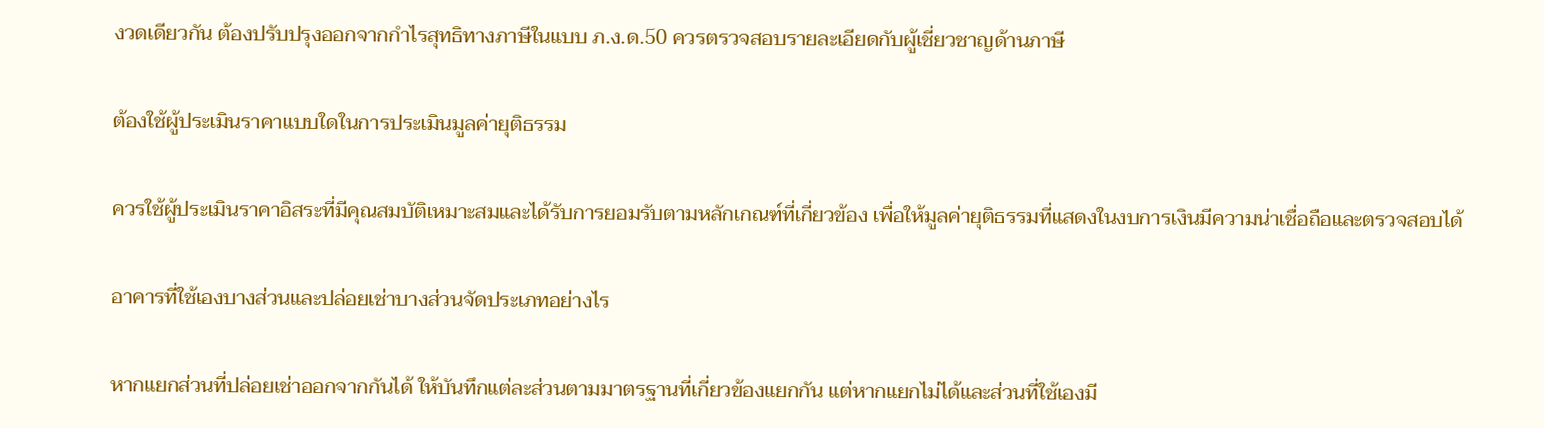งวดเดียวกัน ต้องปรับปรุงออกจากกำไรสุทธิทางภาษีในแบบ ภ.ง.ด.50 ควรตรวจสอบรายละเอียดกับผู้เชี่ยวชาญด้านภาษี

ต้องใช้ผู้ประเมินราคาแบบใดในการประเมินมูลค่ายุติธรรม

ควรใช้ผู้ประเมินราคาอิสระที่มีคุณสมบัติเหมาะสมและได้รับการยอมรับตามหลักเกณฑ์ที่เกี่ยวข้อง เพื่อให้มูลค่ายุติธรรมที่แสดงในงบการเงินมีความน่าเชื่อถือและตรวจสอบได้

อาคารที่ใช้เองบางส่วนและปล่อยเช่าบางส่วนจัดประเภทอย่างไร

หากแยกส่วนที่ปล่อยเช่าออกจากกันได้ ให้บันทึกแต่ละส่วนตามมาตรฐานที่เกี่ยวข้องแยกกัน แต่หากแยกไม่ได้และส่วนที่ใช้เองมี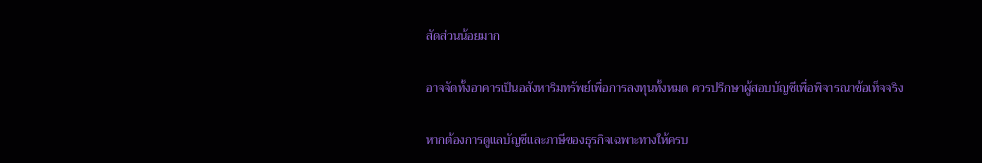สัดส่วนน้อยมาก

อาจจัดทั้งอาคารเป็นอสังหาริมทรัพย์เพื่อการลงทุนทั้งหมด ควรปรึกษาผู้สอบบัญชีเพื่อพิจารณาข้อเท็จจริง

หากต้องการดูแลบัญชีและภาษีของธุรกิจเฉพาะทางให้ครบ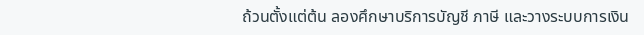ถ้วนตั้งแต่ต้น ลองศึกษาบริการบัญชี ภาษี และวางระบบการเงิน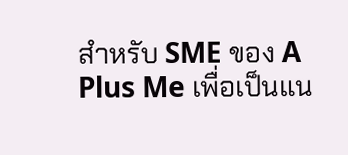สำหรับ SME ของ A Plus Me เพื่อเป็นแน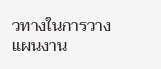วทางในการวางแผนงาน